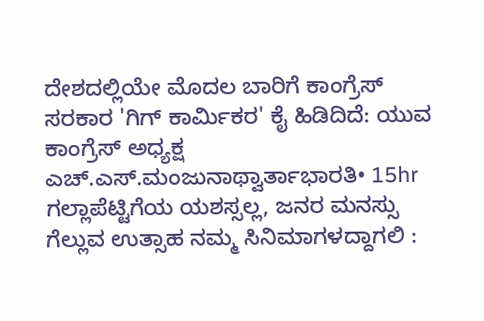ದೇಶದಲ್ಲಿಯೇ ಮೊದಲ ಬಾರಿಗೆ ಕಾಂಗ್ರೆಸ್ ಸರಕಾರ 'ಗಿಗ್ ಕಾರ್ಮಿಕರ' ಕೈ ಹಿಡಿದಿದೆ: ಯುವ ಕಾಂಗ್ರೆಸ್ ಅಧ್ಯಕ್ಷ ಎಚ್.ಎಸ್.ಮಂಜುನಾಥ್ವಾರ್ತಾಭಾರತಿ• 15hr
ಗಲ್ಲಾಪೆಟ್ಟಿಗೆಯ ಯಶಸ್ಸಲ್ಲ, ಜನರ ಮನಸ್ಸು ಗೆಲ್ಲುವ ಉತ್ಸಾಹ ನಮ್ಮ ಸಿನಿಮಾಗಳದ್ದಾಗಲಿ :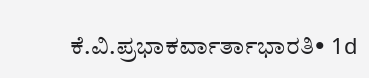ಕೆ.ವಿ.ಪ್ರಭಾಕರ್ವಾರ್ತಾಭಾರತಿ• 1d